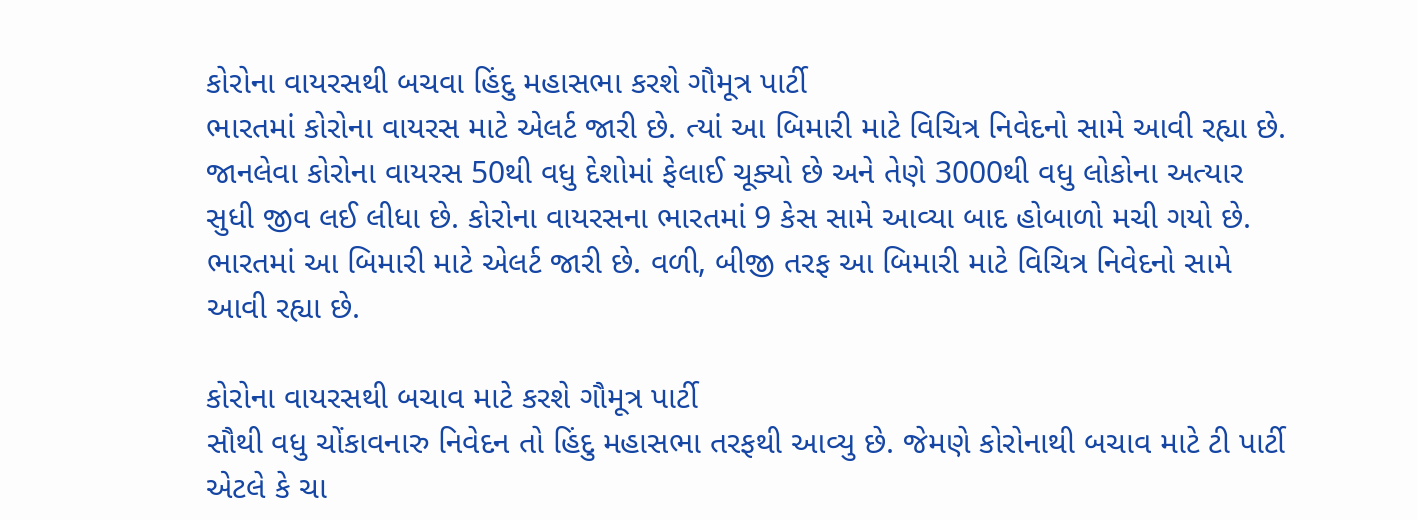કોરોના વાયરસથી બચવા હિંદુ મહાસભા કરશે ગૌમૂત્ર પાર્ટી
ભારતમાં કોરોના વાયરસ માટે એલર્ટ જારી છે. ત્યાં આ બિમારી માટે વિચિત્ર નિવેદનો સામે આવી રહ્યા છે.
જાનલેવા કોરોના વાયરસ 50થી વધુ દેશોમાં ફેલાઈ ચૂક્યો છે અને તેણે 3000થી વધુ લોકોના અત્યાર સુધી જીવ લઈ લીધા છે. કોરોના વાયરસના ભારતમાં 9 કેસ સામે આવ્યા બાદ હોબાળો મચી ગયો છે. ભારતમાં આ બિમારી માટે એલર્ટ જારી છે. વળી, બીજી તરફ આ બિમારી માટે વિચિત્ર નિવેદનો સામે આવી રહ્યા છે.

કોરોના વાયરસથી બચાવ માટે કરશે ગૌમૂત્ર પાર્ટી
સૌથી વધુ ચોંકાવનારુ નિવેદન તો હિંદુ મહાસભા તરફથી આવ્યુ છે. જેમણે કોરોનાથી બચાવ માટે ટી પાર્ટી એટલે કે ચા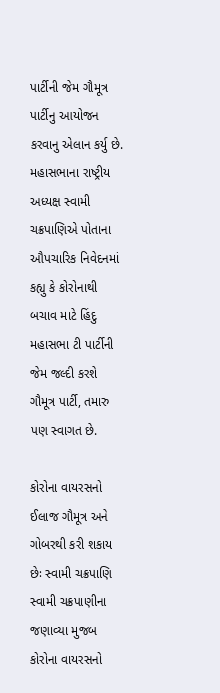પાર્ટીની જેમ ગૌમૂત્ર પાર્ટીનુ આયોજન કરવાનુ એલાન કર્યુ છે. મહાસભાના રાષ્ટ્રીય અધ્યક્ષ સ્વામી ચક્રપાણિએ પોતાના ઔપચારિક નિવેદનમાં કહ્યુ કે કોરોનાથી બચાવ માટે હિંદુ મહાસભા ટી પાર્ટીની જેમ જલ્દી કરશે ગૌમૂત્ર પાર્ટી, તમારુ પણ સ્વાગત છે.

કોરોના વાયરસનો ઈલાજ ગૌમૂત્ર અને ગોબરથી કરી શકાય છેઃ સ્વામી ચક્રપાણિ
સ્વામી ચક્રપાણીના જણાવ્યા મુજબ કોરોના વાયરસનો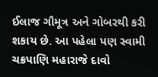ઈલાજ ગૌમૂત્ર અને ગોબરથી કરી શકાય છે. આ પહેલા પણ સ્વામી ચક્રપાણિ મહારાજે દાવો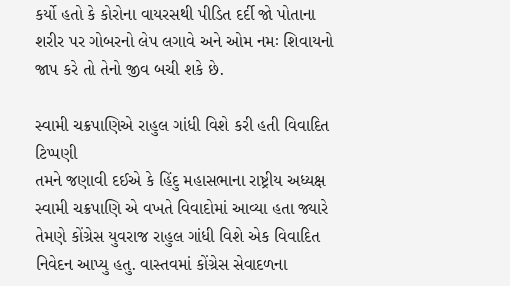કર્યો હતો કે કોરોના વાયરસથી પીડિત દર્દી જો પોતાના શરીર પર ગોબરનો લેપ લગાવે અને ઓમ નમઃ શિવાયનો જાપ કરે તો તેનો જીવ બચી શકે છે.

સ્વામી ચક્રપાણિએ રાહુલ ગાંધી વિશે કરી હતી વિવાદિત ટિપ્પણી
તમને જણાવી દઈએ કે હિંદુ મહાસભાના રાષ્ટ્રીય અધ્યક્ષ સ્વામી ચક્રપાણિ એ વખતે વિવાદોમાં આવ્યા હતા જ્યારે તેમણે કોંગ્રેસ યુવરાજ રાહુલ ગાંધી વિશે એક વિવાદિત નિવેદન આપ્યુ હતુ. વાસ્તવમાં કોંગ્રેસ સેવાદળના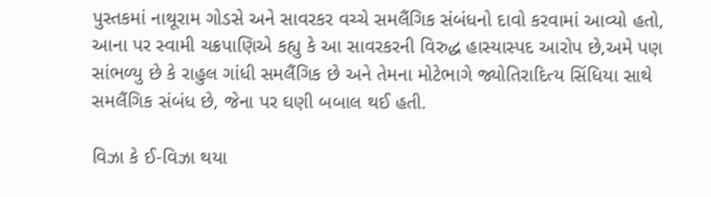પુસ્તકમાં નાથૂરામ ગોડસે અને સાવરકર વચ્ચે સમલૈંગિક સંબંધનો દાવો કરવામાં આવ્યો હતો, આના પર સ્વામી ચક્રપાણિએ કહ્યુ કે આ સાવરકરની વિરુદ્ધ હાસ્યાસ્પદ આરોપ છે,અમે પણ સાંભળ્યુ છે કે રાહુલ ગાંધી સમલૈંગિક છે અને તેમના મોટેભાગે જ્યોતિરાદિત્ય સિંધિયા સાથે સમલૈંગિક સંબંધ છે, જેના પર ઘણી બબાલ થઈ હતી.

વિઝા કે ઈ-વિઝા થયા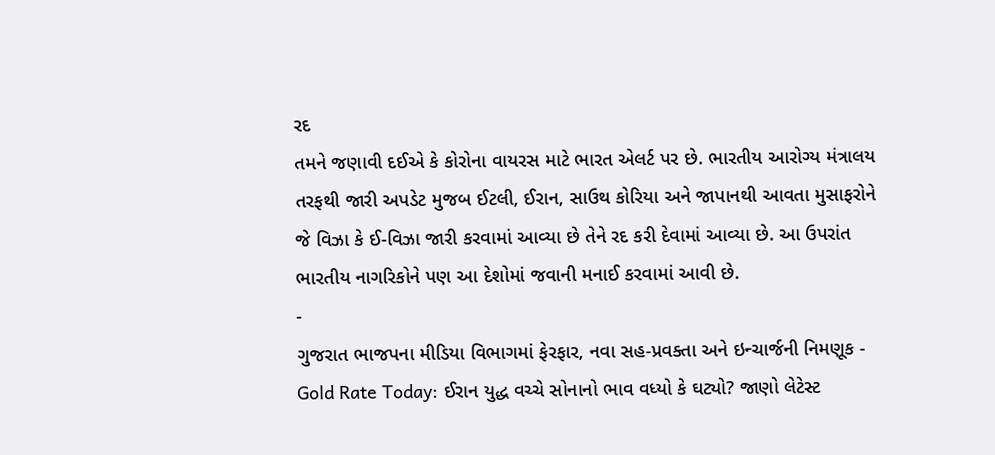રદ
તમને જણાવી દઈએ કે કોરોના વાયરસ માટે ભારત એલર્ટ પર છે. ભારતીય આરોગ્ય મંત્રાલય તરફથી જારી અપડેટ મુજબ ઈટલી, ઈરાન, સાઉથ કોરિયા અને જાપાનથી આવતા મુસાફરોને જે વિઝા કે ઈ-વિઝા જારી કરવામાં આવ્યા છે તેને રદ કરી દેવામાં આવ્યા છે. આ ઉપરાંત ભારતીય નાગરિકોને પણ આ દેશોમાં જવાની મનાઈ કરવામાં આવી છે.
-
ગુજરાત ભાજપના મીડિયા વિભાગમાં ફેરફાર, નવા સહ-પ્રવક્તા અને ઇન્ચાર્જની નિમણૂક -
Gold Rate Today: ઈરાન યુદ્ધ વચ્ચે સોનાનો ભાવ વધ્યો કે ઘટ્યો? જાણો લેટેસ્ટ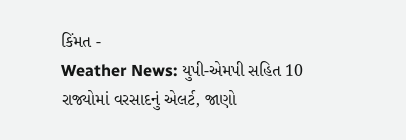કિંમત -
Weather News: યુપી-એમપી સહિત 10 રાજ્યોમાં વરસાદનું એલર્ટ, જાણો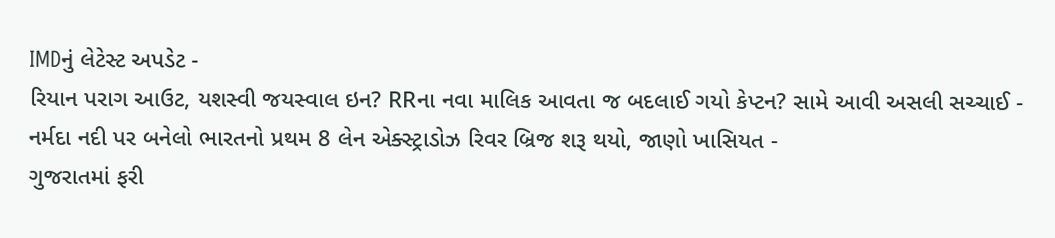IMDનું લેટેસ્ટ અપડેટ -
રિયાન પરાગ આઉટ, યશસ્વી જયસ્વાલ ઇન? RRના નવા માલિક આવતા જ બદલાઈ ગયો કેપ્ટન? સામે આવી અસલી સચ્ચાઈ -
નર્મદા નદી પર બનેલો ભારતનો પ્રથમ 8 લેન એક્સ્ટ્રાડોઝ રિવર બ્રિજ શરૂ થયો, જાણો ખાસિયત -
ગુજરાતમાં ફરી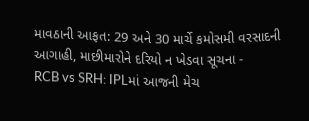માવઠાની આફત: 29 અને 30 માર્ચે કમોસમી વરસાદની આગાહી, માછીમારોને દરિયો ન ખેડવા સૂચના -
RCB vs SRH: IPLમાં આજની મેચ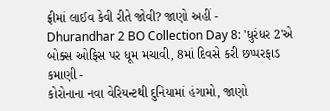ફ્રીમાં લાઈવ કેવી રીતે જોવી? જાણો અહીં -
Dhurandhar 2 BO Collection Day 8: 'ધુરંધર 2'એ બોક્સ ઓફિસ પર ધૂમ મચાવી, 8માં દિવસે કરી છપ્પરફાડ કમાણી -
કોરોનાના નવા વેરિયન્ટથી દુનિયામાં હંગામો, જાણો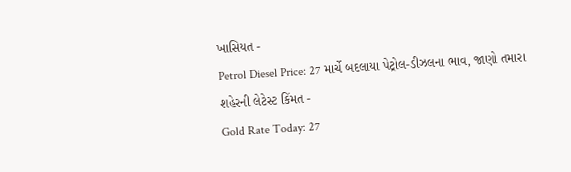ખાસિયત -
Petrol Diesel Price: 27 માર્ચે બદલાયા પેટ્રોલ-ડીઝલના ભાવ, જાણો તમારા શહેરની લેટેસ્ટ કિંમત -
Gold Rate Today: 27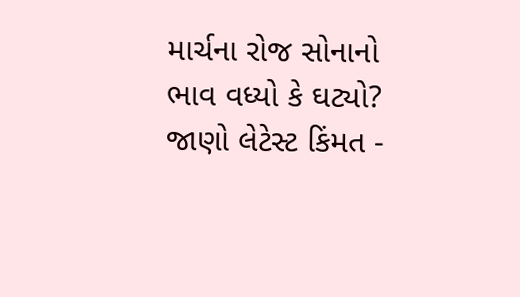માર્ચના રોજ સોનાનો ભાવ વધ્યો કે ઘટ્યો? જાણો લેટેસ્ટ કિંમત -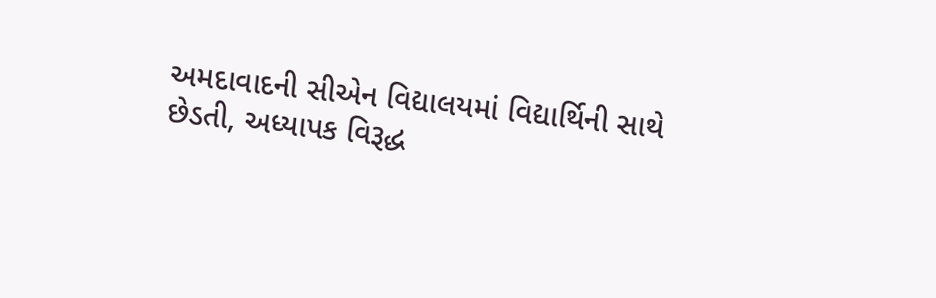અમદાવાદની સીએન વિદ્યાલયમાં વિદ્યાર્થિની સાથે છેડતી, અધ્યાપક વિરૂદ્ધ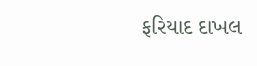ફરિયાદ દાખલ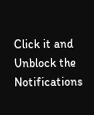Click it and Unblock the Notifications